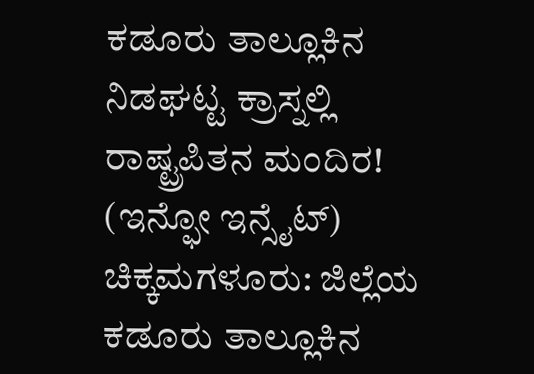ಕಡೂರು ತಾಲ್ಲೂಕಿನ ನಿಡಘಟ್ಟ ಕ್ರಾಸ್ನಲ್ಲಿ ರಾಷ್ಟ್ರಪಿತನ ಮಂದಿರ!
(ಇನ್ಫೋ ಇನ್ಸೈಟ್)
ಚಿಕ್ಕಮಗಳೂರು: ಜಿಲ್ಲೆಯ ಕಡೂರು ತಾಲ್ಲೂಕಿನ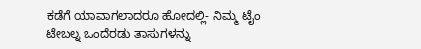ಕಡೆಗೆ ಯಾವಾಗಲಾದರೂ ಹೋದಲ್ಲಿ- ನಿಮ್ಮ ಟೈಂ ಟೇಬಲ್ನ ಒಂದೆರಡು ತಾಸುಗಳನ್ನು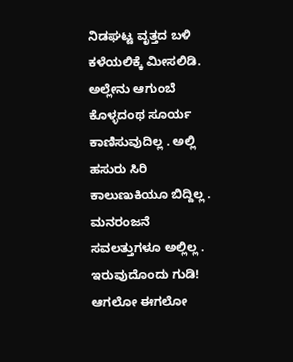ನಿಡಘಟ್ಟ ವೃತ್ತದ ಬಳಿ ಕಳೆಯಲಿಕ್ಕೆ ಮೀಸಲಿಡಿ. ಅಲ್ಲೇನು ಆಗುಂಬೆ ಕೊಳ್ಳದಂಥ ಸೂರ್ಯ ಕಾಣಿಸುವುದಿಲ್ಲ . ಅಲ್ಲಿ ಹಸುರು ಸಿರಿ ಕಾಲುಣುಕಿಯೂ ಬಿದ್ದಿಲ್ಲ . ಮನರಂಜನೆ ಸವಲತ್ತುಗಳೂ ಅಲ್ಲಿಲ್ಲ . ಇರುವುದೊಂದು ಗುಡಿ!
ಆಗಲೋ ಈಗಲೋ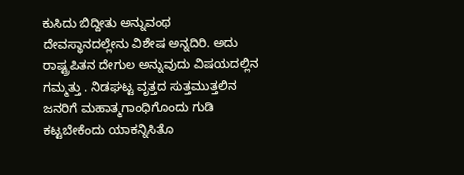ಕುಸಿದು ಬಿದ್ದೀತು ಅನ್ನುವಂಥ ದೇವಸ್ಥಾನದಲ್ಲೇನು ವಿಶೇಷ ಅನ್ನದಿರಿ. ಅದು ರಾಷ್ಟ್ರಪಿತನ ದೇಗುಲ ಅನ್ನುವುದು ವಿಷಯದಲ್ಲಿನ ಗಮ್ಮತ್ತು . ನಿಡಘಟ್ಟ ವೃತ್ತದ ಸುತ್ತಮುತ್ತಲಿನ ಜನರಿಗೆ ಮಹಾತ್ಮಗಾಂಧಿಗೊಂದು ಗುಡಿ ಕಟ್ಟಬೇಕೆಂದು ಯಾಕನ್ನಿಸಿತೊ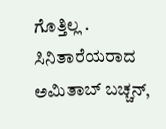ಗೊತ್ತಿಲ್ಲ .
ಸಿನಿತಾರೆಯರಾದ ಅಮಿತಾಬ್ ಬಚ್ಚನ್,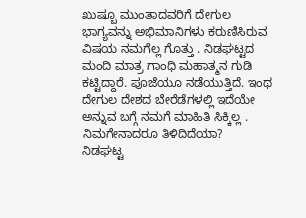ಖುಷ್ಬೂ ಮುಂತಾದವರಿಗೆ ದೇಗುಲ ಭಾಗ್ಯವನ್ನು ಅಭಿಮಾನಿಗಳು ಕರುಣಿಸಿರುವ ವಿಷಯ ನಮಗೆಲ್ಲ ಗೊತ್ತು . ನಿಡಘಟ್ಟದ ಮಂದಿ ಮಾತ್ರ ಗಾಂಧಿ ಮಹಾತ್ಮನ ಗುಡಿ ಕಟ್ಟಿದ್ದಾರೆ. ಪೂಜೆಯೂ ನಡೆಯುತ್ತಿದೆ. ಇಂಥ ದೇಗುಲ ದೇಶದ ಬೇರೆಡೆಗಳಲ್ಲಿ ಇದೆಯೇ ಅನ್ನುವ ಬಗ್ಗೆ ನಮಗೆ ಮಾಹಿತಿ ಸಿಕ್ಕಿಲ್ಲ . ನಿಮಗೇನಾದರೂ ತಿಳಿದಿದೆಯಾ?
ನಿಡಘಟ್ಟ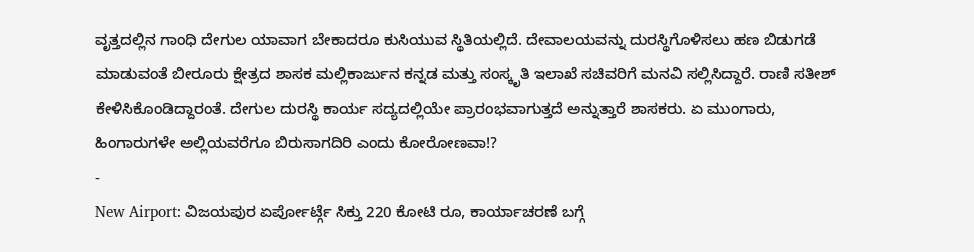ವೃತ್ತದಲ್ಲಿನ ಗಾಂಧಿ ದೇಗುಲ ಯಾವಾಗ ಬೇಕಾದರೂ ಕುಸಿಯುವ ಸ್ಥಿತಿಯಲ್ಲಿದೆ. ದೇವಾಲಯವನ್ನು ದುರಸ್ಥಿಗೊಳಿಸಲು ಹಣ ಬಿಡುಗಡೆ ಮಾಡುವಂತೆ ಬೀರೂರು ಕ್ಷೇತ್ರದ ಶಾಸಕ ಮಲ್ಲಿಕಾರ್ಜುನ ಕನ್ನಡ ಮತ್ತು ಸಂಸ್ಕೃತಿ ಇಲಾಖೆ ಸಚಿವರಿಗೆ ಮನವಿ ಸಲ್ಲಿಸಿದ್ದಾರೆ. ರಾಣಿ ಸತೀಶ್ ಕೇಳಿಸಿಕೊಂಡಿದ್ದಾರಂತೆ. ದೇಗುಲ ದುರಸ್ಥಿ ಕಾರ್ಯ ಸದ್ಯದಲ್ಲಿಯೇ ಪ್ರಾರಂಭವಾಗುತ್ತದೆ ಅನ್ನುತ್ತಾರೆ ಶಾಸಕರು. ಏ ಮುಂಗಾರು, ಹಿಂಗಾರುಗಳೇ ಅಲ್ಲಿಯವರೆಗೂ ಬಿರುಸಾಗದಿರಿ ಎಂದು ಕೋರೋಣವಾ!?
-
New Airport: ವಿಜಯಪುರ ಏರ್ಪೋರ್ಟ್ಗೆ ಸಿಕ್ತು 220 ಕೋಟಿ ರೂ, ಕಾರ್ಯಾಚರಣೆ ಬಗ್ಗೆ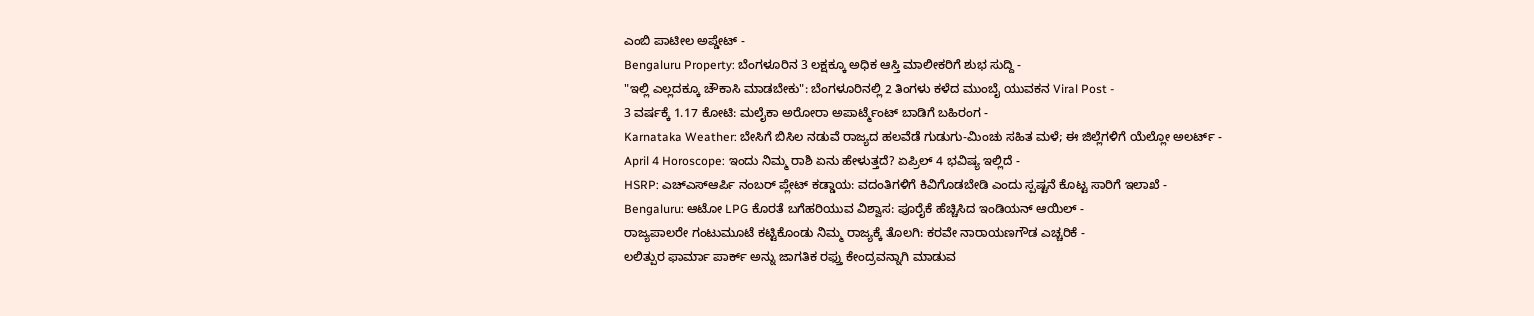ಎಂಬಿ ಪಾಟೀಲ ಅಪ್ಡೇಟ್ -
Bengaluru Property: ಬೆಂಗಳೂರಿನ 3 ಲಕ್ಷಕ್ಕೂ ಅಧಿಕ ಆಸ್ತಿ ಮಾಲೀಕರಿಗೆ ಶುಭ ಸುದ್ದಿ -
"ಇಲ್ಲಿ ಎಲ್ಲದಕ್ಕೂ ಚೌಕಾಸಿ ಮಾಡಬೇಕು": ಬೆಂಗಳೂರಿನಲ್ಲಿ 2 ತಿಂಗಳು ಕಳೆದ ಮುಂಬೈ ಯುವಕನ Viral Post -
3 ವರ್ಷಕ್ಕೆ 1.17 ಕೋಟಿ: ಮಲೈಕಾ ಅರೋರಾ ಅಪಾರ್ಟ್ಮೆಂಟ್ ಬಾಡಿಗೆ ಬಹಿರಂಗ -
Karnataka Weather: ಬೇಸಿಗೆ ಬಿಸಿಲ ನಡುವೆ ರಾಜ್ಯದ ಹಲವೆಡೆ ಗುಡುಗು-ಮಿಂಚು ಸಹಿತ ಮಳೆ; ಈ ಜಿಲ್ಲೆಗಳಿಗೆ ಯೆಲ್ಲೋ ಅಲರ್ಟ್ -
April 4 Horoscope: ಇಂದು ನಿಮ್ಮ ರಾಶಿ ಏನು ಹೇಳುತ್ತದೆ? ಏಪ್ರಿಲ್ 4 ಭವಿಷ್ಯ ಇಲ್ಲಿದೆ -
HSRP: ಎಚ್ಎಸ್ಆರ್ಪಿ ನಂಬರ್ ಪ್ಲೇಟ್ ಕಡ್ಡಾಯ: ವದಂತಿಗಳಿಗೆ ಕಿವಿಗೊಡಬೇಡಿ ಎಂದು ಸ್ಪಷ್ಟನೆ ಕೊಟ್ಟ ಸಾರಿಗೆ ಇಲಾಖೆ -
Bengaluru: ಆಟೋ LPG ಕೊರತೆ ಬಗೆಹರಿಯುವ ವಿಶ್ವಾಸ: ಪೂರೈಕೆ ಹೆಚ್ಚಿಸಿದ ಇಂಡಿಯನ್ ಆಯಿಲ್ -
ರಾಜ್ಯಪಾಲರೇ ಗಂಟುಮೂಟೆ ಕಟ್ಟಿಕೊಂಡು ನಿಮ್ಮ ರಾಜ್ಯಕ್ಕೆ ತೊಲಗಿ: ಕರವೇ ನಾರಾಯಣಗೌಡ ಎಚ್ಚರಿಕೆ -
ಲಲಿತ್ಪುರ ಫಾರ್ಮಾ ಪಾರ್ಕ್ ಅನ್ನು ಜಾಗತಿಕ ರಫ್ತು ಕೇಂದ್ರವನ್ನಾಗಿ ಮಾಡುವ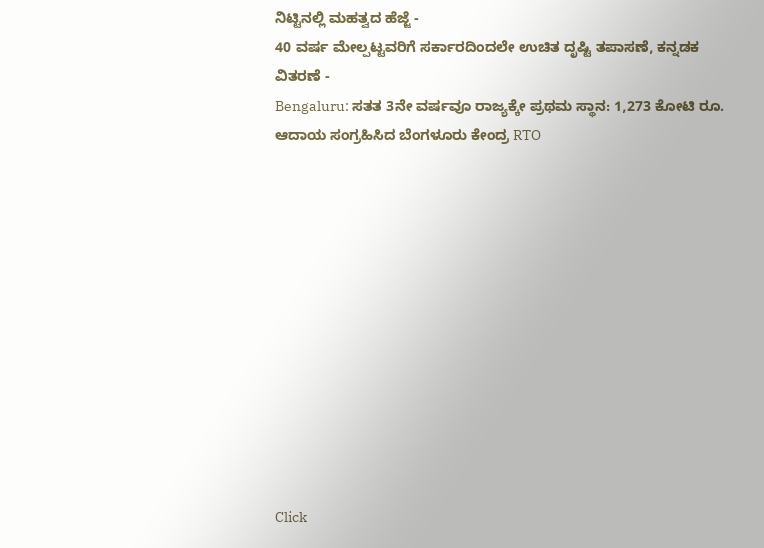ನಿಟ್ಟಿನಲ್ಲಿ ಮಹತ್ವದ ಹೆಜ್ಜೆ -
40 ವರ್ಷ ಮೇಲ್ಪಟ್ಟವರಿಗೆ ಸರ್ಕಾರದಿಂದಲೇ ಉಚಿತ ದೃಷ್ಟಿ ತಪಾಸಣೆ, ಕನ್ನಡಕ ವಿತರಣೆ -
Bengaluru: ಸತತ 3ನೇ ವರ್ಷವೂ ರಾಜ್ಯಕ್ಕೇ ಪ್ರಥಮ ಸ್ಥಾನ: 1,273 ಕೋಟಿ ರೂ. ಆದಾಯ ಸಂಗ್ರಹಿಸಿದ ಬೆಂಗಳೂರು ಕೇಂದ್ರ RTO












Click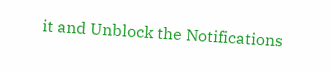it and Unblock the Notifications